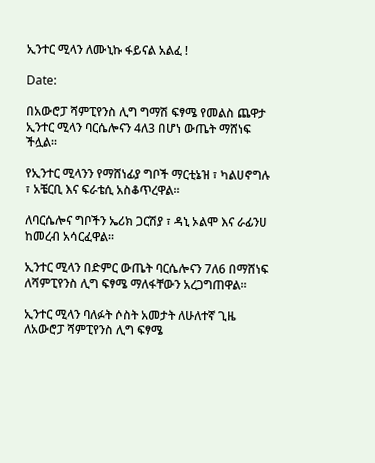ኢንተር ሚላን ለሙኒኩ ፋይናል አልፈ !

Date:

በአውሮፓ ሻምፒየንስ ሊግ ግማሽ ፍፃሜ የመልስ ጨዋታ ኢንተር ሚላን ባርሴሎናን 4ለ3 በሆነ ውጤት ማሸነፍ ችሏል።

የኢንተር ሚላንን የማሸነፊያ ግቦች ማርቲኔዝ ፣ ካልሀኖግሉ ፣ አቼርቢ እና ፍራቴሲ አስቆጥረዋል።

ለባርሴሎና ግቦችን ኤሪክ ጋርሽያ ፣ ዳኒ ኦልሞ እና ራፊንሀ ከመረብ አሳርፈዋል።

ኢንተር ሚላን በድምር ውጤት ባርሴሎናን 7ለ6 በማሸነፍ ለሻምፒየንስ ሊግ ፍፃሜ ማለፋቸውን አረጋግጠዋል።

ኢንተር ሚላን ባለፉት ሶስት አመታት ለሁለተኛ ጊዜ ለአውሮፓ ሻምፒየንስ ሊግ ፍፃሜ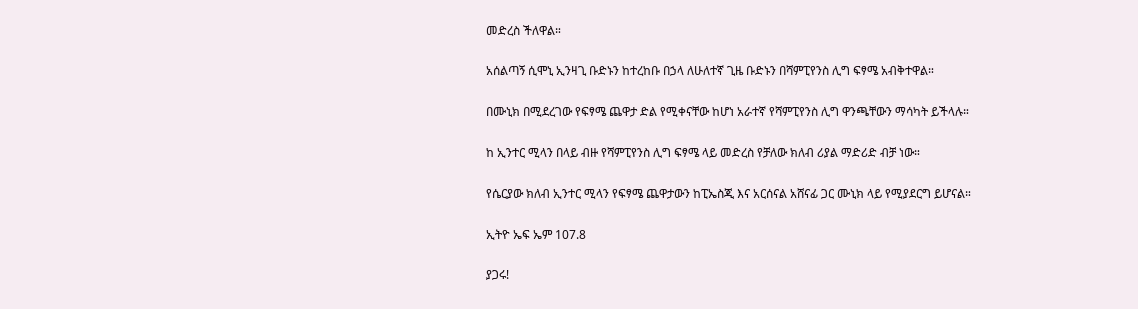መድረስ ችለዋል።

አሰልጣኝ ሲሞኒ ኢንዛጊ ቡድኑን ከተረከቡ በኃላ ለሁለተኛ ጊዜ ቡድኑን በሻምፒየንስ ሊግ ፍፃሜ አብቅተዋል።

በሙኒክ በሚደረገው የፍፃሜ ጨዋታ ድል የሚቀናቸው ከሆነ አራተኛ የሻምፒየንስ ሊግ ዋንጫቸውን ማሳካት ይችላሉ።

ከ ኢንተር ሚላን በላይ ብዙ የሻምፒየንስ ሊግ ፍፃሜ ላይ መድረስ የቻለው ክለብ ሪያል ማድሪድ ብቻ ነው።

የሴርያው ክለብ ኢንተር ሚላን የፍፃሜ ጨዋታውን ከፒኤስጂ እና አርሰናል አሸናፊ ጋር ሙኒክ ላይ የሚያደርግ ይሆናል።

ኢትዮ ኤፍ ኤም 107.8

ያጋሩ!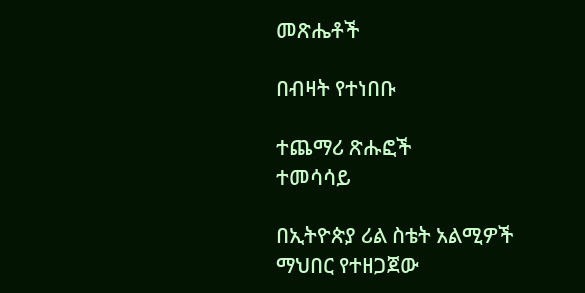መጽሔቶች

በብዛት የተነበቡ

ተጨማሪ ጽሑፎች
ተመሳሳይ

በኢትዮጵያ ሪል ስቴት አልሚዎች ማህበር የተዘጋጀው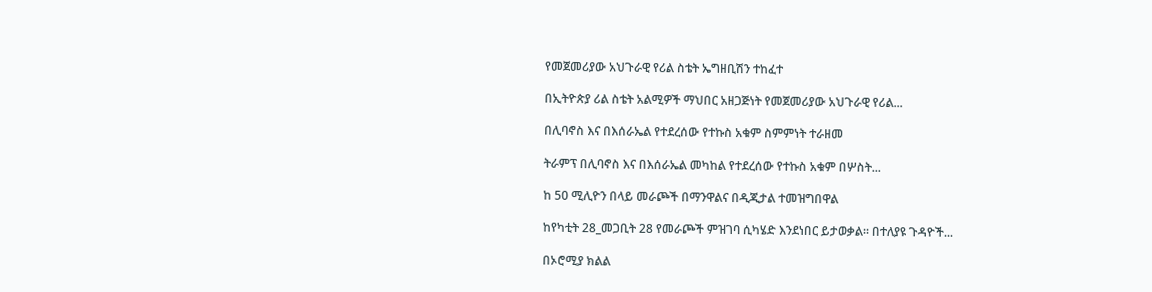የመጀመሪያው አህጉራዊ የሪል ስቴት ኤግዘቢሽን ተከፈተ

በኢትዮጵያ ሪል ስቴት አልሚዎች ማህበር አዘጋጅነት የመጀመሪያው አህጉራዊ የሪል...

በሊባኖስ እና በእሰራኤል የተደረሰው የተኩስ አቁም ስምምነት ተራዘመ

ትራምፕ በሊባኖስ እና በእሰራኤል መካከል የተደረሰው የተኩስ አቁም በሦስት...

ከ 50 ሚሊዮን በላይ መራጮች በማንዋልና በዲጂታል ተመዝግበዋል

ከየካቲት 28_መጋቢት 28 የመራጮች ምዝገባ ሲካሄድ እንደነበር ይታወቃል። በተለያዩ ጉዳዮች...

በኦሮሚያ ክልል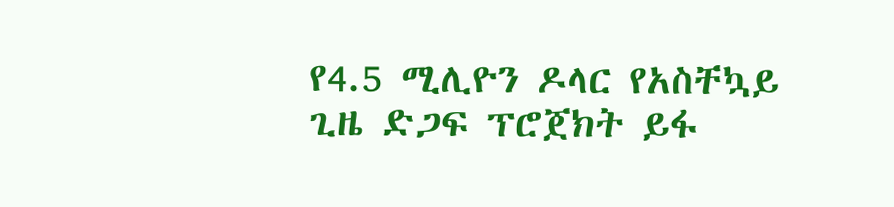የ4.5 ሚሊዮን ዶላር የአስቸኳይ ጊዜ ድጋፍ ፕሮጀክት ይፋ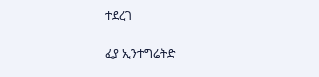ተደረገ

ፈያ ኢንተግሬትድ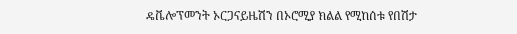ዴቬሎፕመንት ኦርጋናይዜሽን በኦሮሚያ ክልል የሚከሰቱ የበሽታ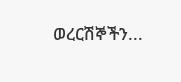ወረርሽኞችን...